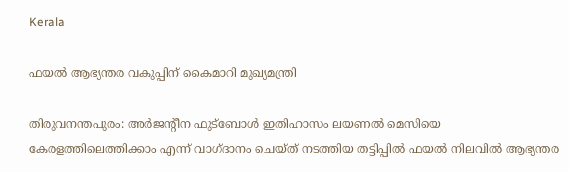Kerala

ഫയൽ ആഭ്യന്തര വകുപ്പിന് കൈമാറി മുഖ്യമന്ത്രി

തിരുവനന്തപുരം: അര്‍ജന്റീന ഫുട്‌ബോള്‍ ഇതിഹാസം ലയണല്‍ മെസിയെ കേരളത്തിലെത്തിക്കാം എന്ന് വാഗ്ദാനം ചെയ്ത് നടത്തിയ തട്ടിപ്പില്‍ ഫയല്‍ നിലവില്‍ ആഭ്യന്തര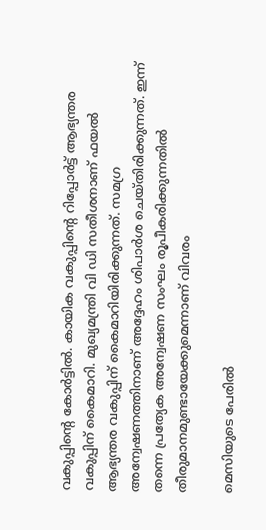വകുപ്പിന്റെ കോര്‍ട്ടില്‍. കായിക വകുപ്പിന്റെ റിപ്പോര്‍ട്ട് ആഭ്യന്തര വകുപ്പിന് കൈമാറി. മുഖ്യമന്ത്രി വി ഡി സതീശനാണ് ഫയല്‍ ആഭ്യന്തര വകുപ്പിന് കൈമാറിയിരിക്കുന്നത്. സമഗ്ര അന്വേഷണത്തിനാണ് അദ്ദേഹം ശിപാര്‍ശ ചെയ്തിരിക്കുന്നത്. ഇന്ന് തന്നെ പ്രത്യേക അന്വേഷണ സംഘം രൂപീകരിക്കുന്നതില്‍ തീരുമാനമുണ്ടായേക്കുമെന്നാണ് വിവരം

മെസിയുടെ പേരില്‍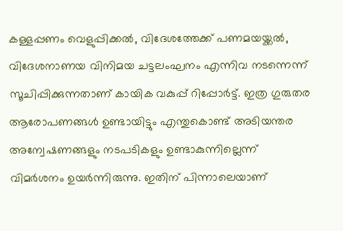കള്ളപ്പണം വെളുപ്പിക്കല്‍, വിദേശത്തേക്ക് പണമയയ്ക്കല്‍, വിദേശനാണയ വിനിമയ ചട്ടലംഘനം എന്നിവ നടന്നെന്ന് സൂചിപ്പിക്കുന്നതാണ് കായിക വകുപ്പ് റിപ്പോര്‍ട്ട്. ഇത്ര ഗുരുതര ആരോപണങ്ങള്‍ ഉണ്ടായിട്ടും എന്തുകൊണ്ട് അടിയന്തര അന്വേഷണങ്ങളും നടപടികളും ഉണ്ടാകുന്നില്ലെന്ന് വിമര്‍ശനം ഉയര്‍ന്നിരുന്നു. ഇതിന് പിന്നാലെയാണ്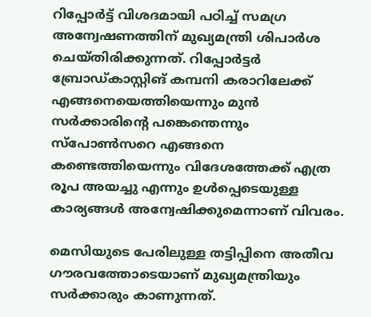റിപ്പോര്‍ട്ട് വിശദമായി പഠിച്ച് സമഗ്ര അന്വേഷണത്തിന് മുഖ്യമന്ത്രി ശിപാര്‍ശ ചെയ്തിരിക്കുന്നത്. റിപ്പോര്‍ട്ടര്‍ ബ്രോഡ്കാസ്റ്റിങ് കമ്പനി കരാറിലേക്ക് എങ്ങനെയെത്തിയെന്നും മുന്‍ സര്‍ക്കാരിന്റെ പങ്കെന്തെന്നും സ്‌പോണ്‍സറെ എങ്ങനെ കണ്ടെത്തിയെന്നും വിദേശത്തേക്ക് എത്ര രൂപ അയച്ചു എന്നും ഉള്‍പ്പെടെയുള്ള കാര്യങ്ങള്‍ അന്വേഷിക്കുമെന്നാണ് വിവരം.

മെസിയുടെ പേരിലുള്ള തട്ടിപ്പിനെ അതീവ ഗൗരവത്തോടെയാണ് മുഖ്യമന്ത്രിയും സര്‍ക്കാരും കാണുന്നത്.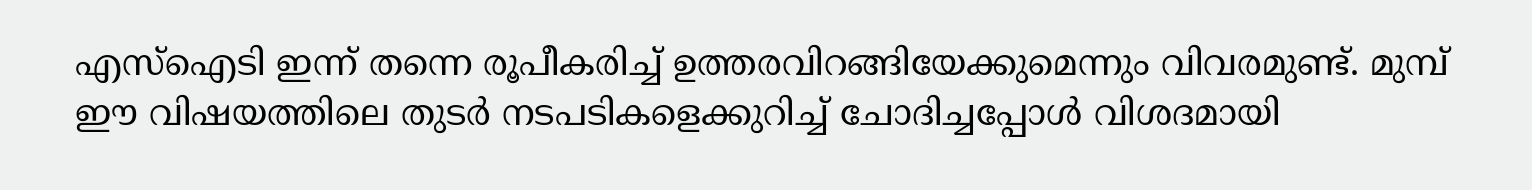എസ്‌ഐടി ഇന്ന് തന്നെ രൂപീകരിച്ച് ഉത്തരവിറങ്ങിയേക്കുമെന്നും വിവരമുണ്ട്. മുമ്പ് ഈ വിഷയത്തിലെ തുടര്‍ നടപടികളെക്കുറിച്ച് ചോദിച്ചപ്പോള്‍ വിശദമായി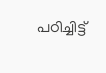പഠിച്ചിട്ട്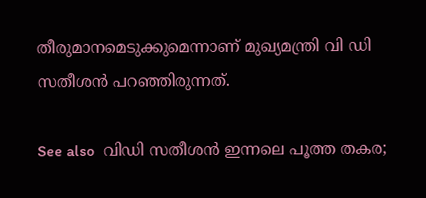തീരുമാനമെടുക്കുമെന്നാണ് മുഖ്യമന്ത്രി വി ഡി സതീശന്‍ പറഞ്ഞിരുന്നത്.

See also  വിഡി സതീശന്‍ ഇന്നലെ പൂത്ത തകര;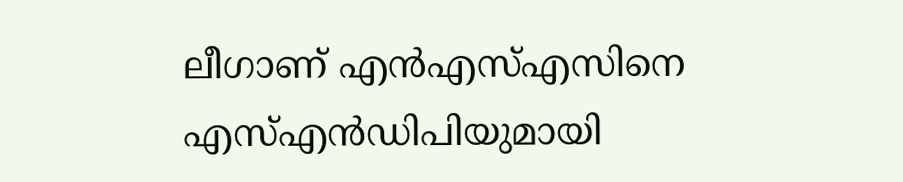ലീഗാണ് എന്‍എസ്എസിനെ എസ്എന്‍ഡിപിയുമായി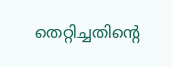തെറ്റിച്ചതിന്റെ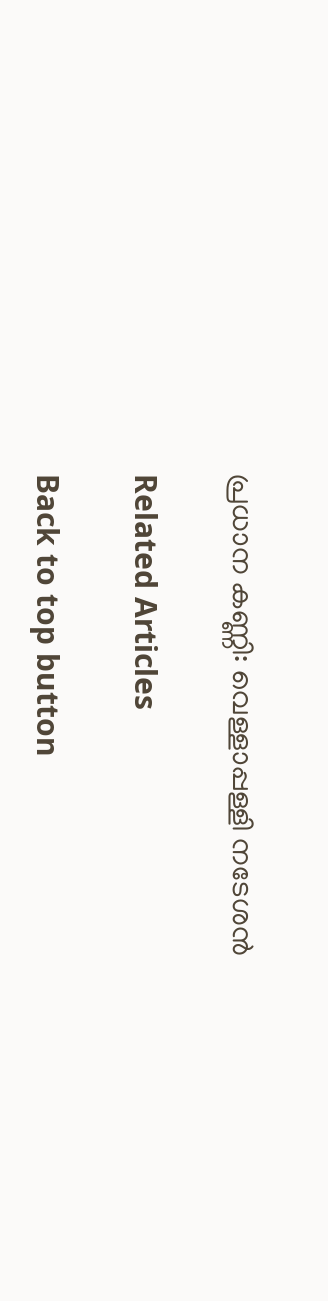പ്രധാന കണ്ണി: വെള്ളാപ്പള്ളി നടേശന്‍

Related Articles

Back to top button